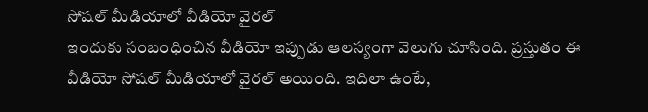సోషల్ మీడియాలో వీడియో వైరల్
ఇందుకు సంబంధించిన వీడియో ఇప్పుడు ఆలస్యంగా వెలుగు చూసింది. ప్రస్తుతం ఈ వీడియో సోషల్ మీడియాలో వైరల్ అయింది. ఇదిలా ఉంటే,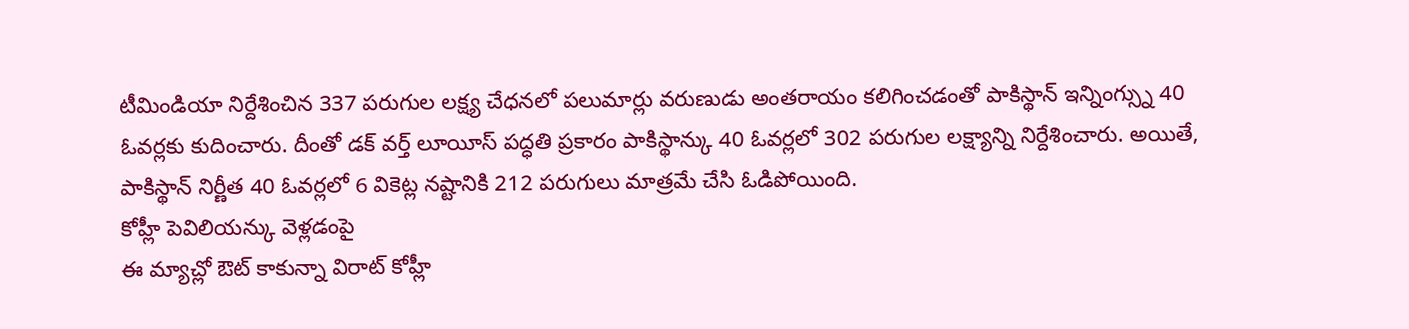టీమిండియా నిర్దేశించిన 337 పరుగుల లక్ష్య చేధనలో పలుమార్లు వరుణుడు అంతరాయం కలిగించడంతో పాకిస్థాన్ ఇన్నింగ్స్ను 40 ఓవర్లకు కుదించారు. దీంతో డక్ వర్త్ లూయీస్ పద్ధతి ప్రకారం పాకిస్థాన్కు 40 ఓవర్లలో 302 పరుగుల లక్ష్యాన్ని నిర్దేశించారు. అయితే, పాకిస్థాన్ నిర్ణీత 40 ఓవర్లలో 6 వికెట్ల నష్టానికి 212 పరుగులు మాత్రమే చేసి ఓడిపోయింది.
కోహ్లీ పెవిలియన్కు వెళ్లడంపై
ఈ మ్యాచ్లో ఔట్ కాకున్నా విరాట్ కోహ్లీ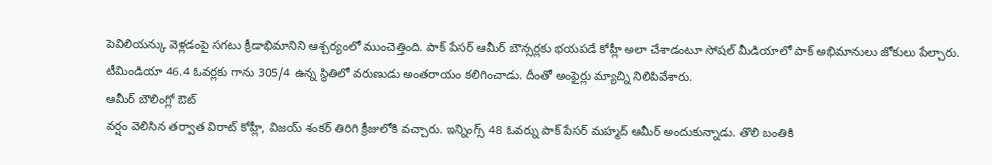పెవిలియన్కు వెళ్లడంపై సగటు క్రీడాభిమానిని ఆశ్చర్యంలో ముంచెత్తింది. పాక్ పేసర్ ఆమీర్ బౌన్సర్లకు భయపడే కోహ్లీ అలా చేశాడంటూ సోషల్ మీడియాలో పాక్ అభిమానులు జోకులు పేల్చారు. టీమిండియా 46.4 ఓవర్లకు గాను 305/4 ఉన్న స్థితిలో వరుణుడు అంతరాయం కలిగించాడు. దీంతో అంఫైర్లు మ్యాచ్ని నిలిపివేశారు.
ఆమీర్ బౌలింగ్లో ఔట్
వర్షం వెలిసిన తర్వాత విరాట్ కోహ్లీ, విజయ్ శంకర్ తిరిగి క్రీజులోకి వచ్చారు. ఇన్నింగ్స్ 48 ఓవర్ను పాక్ పేసర్ మహ్మద్ ఆమీర్ అందుకున్నాడు. తొలి బంతికి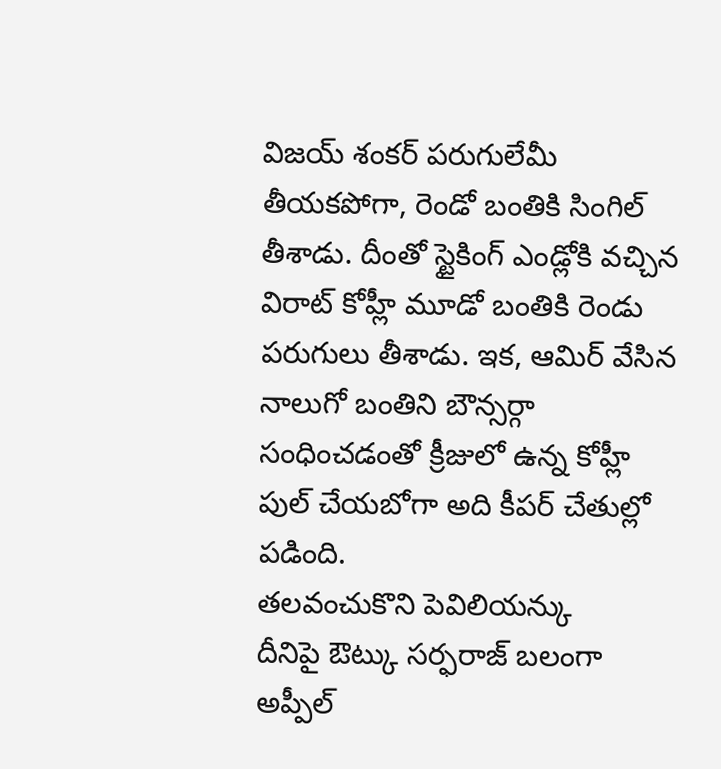విజయ్ శంకర్ పరుగులేమీ తీయకపోగా, రెండో బంతికి సింగిల్ తీశాడు. దీంతో స్టైకింగ్ ఎండ్లోకి వచ్చిన విరాట్ కోహ్లీ మూడో బంతికి రెండు పరుగులు తీశాడు. ఇక, ఆమిర్ వేసిన నాలుగో బంతిని బౌన్సర్గా సంధించడంతో క్రీజులో ఉన్న కోహ్లీ పుల్ చేయబోగా అది కీపర్ చేతుల్లో పడింది.
తలవంచుకొని పెవిలియన్కు
దీనిపై ఔట్కు సర్ఫరాజ్ బలంగా అప్పీల్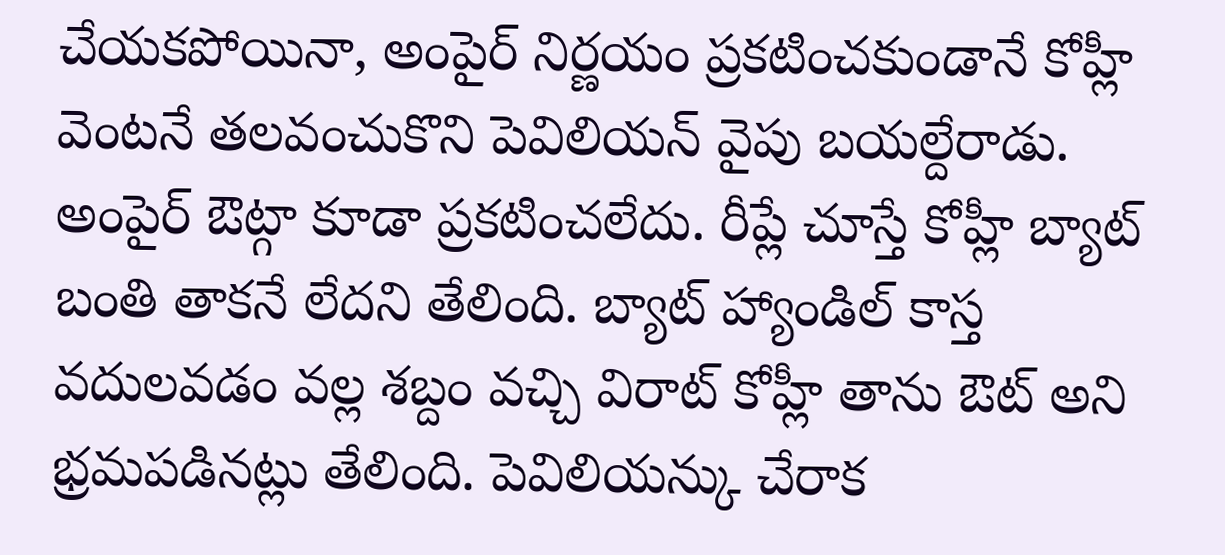చేయకపోయినా, అంపైర్ నిర్ణయం ప్రకటించకుండానే కోహ్లీ వెంటనే తలవంచుకొని పెవిలియన్ వైపు బయల్దేరాడు. అంపైర్ ఔట్గా కూడా ప్రకటించలేదు. రీప్లే చూస్తే కోహ్లీ బ్యాట్ బంతి తాకనే లేదని తేలింది. బ్యాట్ హ్యాండిల్ కాస్త వదులవడం వల్ల శబ్దం వచ్చి విరాట్ కోహ్లీ తాను ఔట్ అని భ్రమపడినట్లు తేలింది. పెవిలియన్కు చేరాక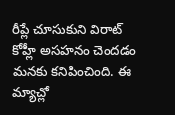రీప్లే చూసుకుని విరాట్ కోహ్లీ అసహనం చెందడం మనకు కనిపించింది. ఈ మ్యాచ్లో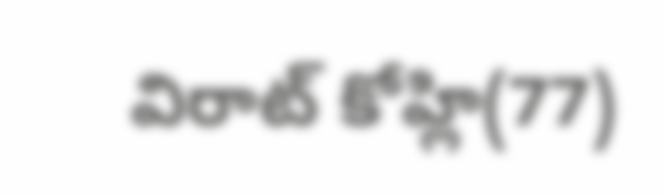విరాట్ కోహ్లి(77)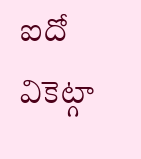ఐదో వికెట్గా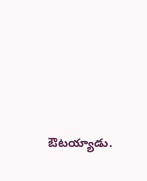ఔటయ్యాడు.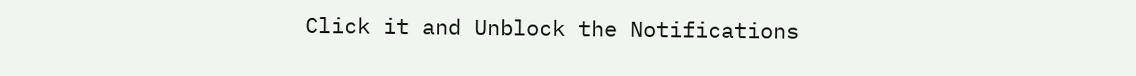Click it and Unblock the Notifications